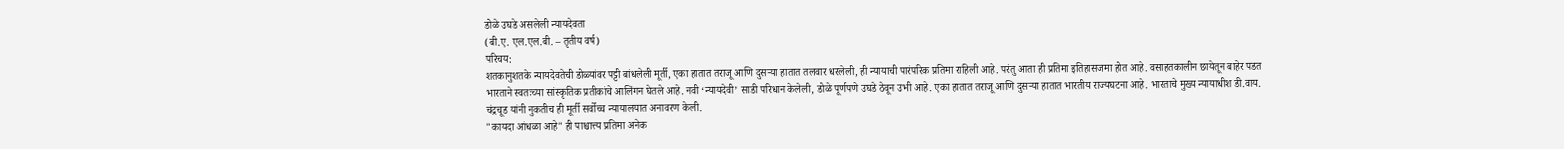डोळे उघडे असलेली न्यायदेवता
(बी.ए. एल.एल.बी. – तृतीय वर्ष)
परिचय:
शतकानुशतके न्यायदेवतेची डोळ्यांवर पट्टी बांधलेली मूर्ती, एका हातात तराजू आणि दुसऱ्या हातात तलवार धरलेली, ही न्यायाची पारंपरिक प्रतिमा राहिली आहे. परंतु आता ही प्रतिमा इतिहासजमा होत आहे. वसाहतकालीन छायेतून बाहेर पडत भारताने स्वतःच्या सांस्कृतिक प्रतीकांचे आलिंगन घेतले आहे. नवी ‘न्यायदेवी’ साडी परिधान केलेली, डोळे पूर्णपणे उघडे ठेवून उभी आहे. एका हातात तराजू आणि दुसऱ्या हातात भारतीय राज्यघटना आहे. भारताचे मुख्य न्यायाधीश डी.वाय. चंद्रचूड यांनी नुकतीच ही मूर्ती सर्वोच्च न्यायालयात अनावरण केली.
"कायदा आंधळा आहे" ही पाश्चात्त्य प्रतिमा अनेक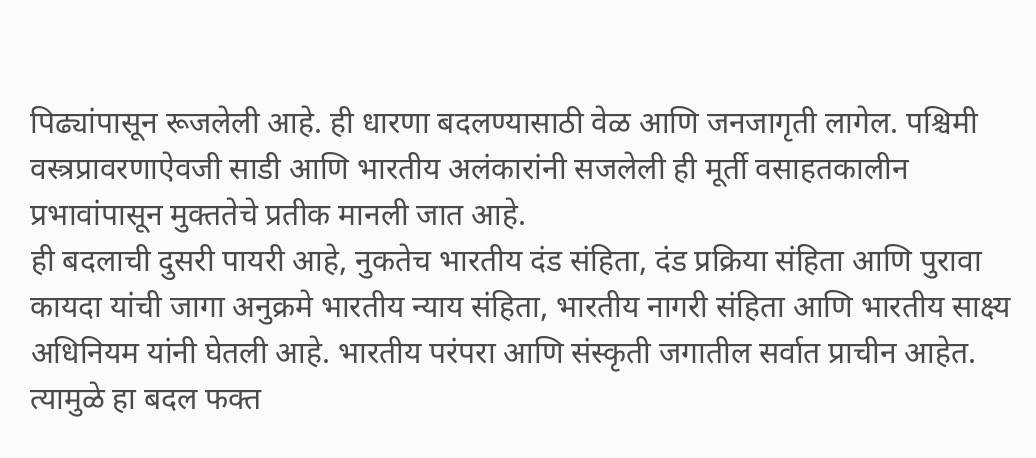पिढ्यांपासून रूजलेली आहे. ही धारणा बदलण्यासाठी वेळ आणि जनजागृती लागेल. पश्चिमी वस्त्रप्रावरणाऐवजी साडी आणि भारतीय अलंकारांनी सजलेली ही मूर्ती वसाहतकालीन प्रभावांपासून मुक्ततेचे प्रतीक मानली जात आहे.
ही बदलाची दुसरी पायरी आहे, नुकतेच भारतीय दंड संहिता, दंड प्रक्रिया संहिता आणि पुरावा कायदा यांची जागा अनुक्रमे भारतीय न्याय संहिता, भारतीय नागरी संहिता आणि भारतीय साक्ष्य अधिनियम यांनी घेतली आहे. भारतीय परंपरा आणि संस्कृती जगातील सर्वात प्राचीन आहेत. त्यामुळे हा बदल फक्त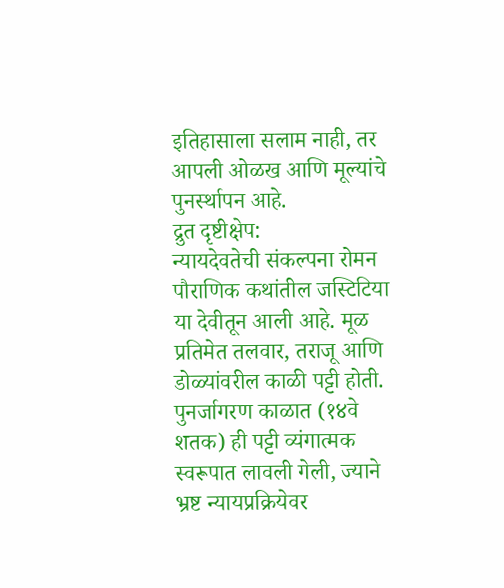इतिहासाला सलाम नाही, तर आपली ओळख आणि मूल्यांचे पुनर्स्थापन आहे.
द्रुत दृष्टीक्षेप:
न्यायदेवतेची संकल्पना रोमन पौराणिक कथांतील जस्टिटिया या देवीतून आली आहे. मूळ प्रतिमेत तलवार, तराजू आणि डोळ्यांवरील काळी पट्टी होती. पुनर्जागरण काळात (१४वे शतक) ही पट्टी व्यंगात्मक स्वरूपात लावली गेली, ज्याने भ्रष्ट न्यायप्रक्रियेवर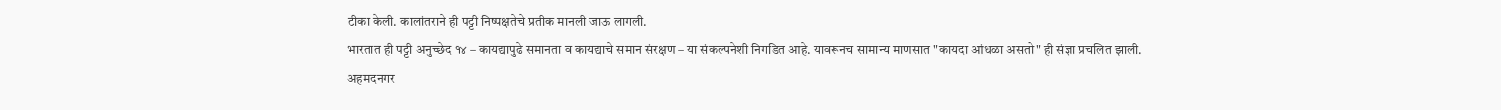टीका केली. कालांतराने ही पट्टी निष्पक्षतेचे प्रतीक मानली जाऊ लागली.
भारतात ही पट्टी अनुच्छेद १४ – कायद्यापुढे समानता व कायद्याचे समान संरक्षण – या संकल्पनेशी निगडित आहे. यावरूनच सामान्य माणसात "कायदा आंधळा असतो" ही संज्ञा प्रचलित झाली.
अहमदनगर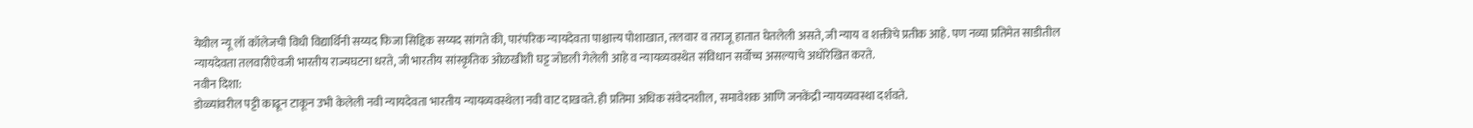येथील न्यू लॉ कॉलेजची विधी विद्यार्थिनी सय्यद फिजा सिद्दिक सय्यद सांगते की, पारंपरिक न्यायदेवता पाश्चात्त्य पोशाखात, तलवार व तराजू हातात घेतलेली असते, जी न्याय व शक्तीचे प्रतीक आहे. पण नव्या प्रतिमेत साडीतील न्यायदेवता तलवारीऐवजी भारतीय राज्यघटना धरते, जी भारतीय सांस्कृतिक ओळखीशी घट्ट जोडली गेलेली आहे व न्यायव्यवस्थेत संविधान सर्वोच्च असल्याचे अधोरेखित करते.
नवीन दिशा:
डोळ्यांवरील पट्टी काढून टाकून उभी केलेली नवी न्यायदेवता भारतीय न्यायव्यवस्थेला नवी वाट दाखवते. ही प्रतिमा अधिक संवेदनशील, समावेशक आणि जनकेंद्री न्यायव्यवस्था दर्शवते.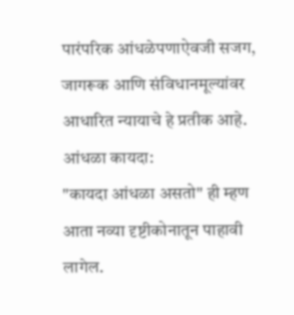पारंपरिक आंधळेपणाऐवजी सजग, जागरूक आणि संविधानमूल्यांवर आधारित न्यायाचे हे प्रतीक आहे.
आंधळा कायदा:
"कायदा आंधळा असतो" ही म्हण आता नव्या दृष्टीकोनातून पाहावी लागेल.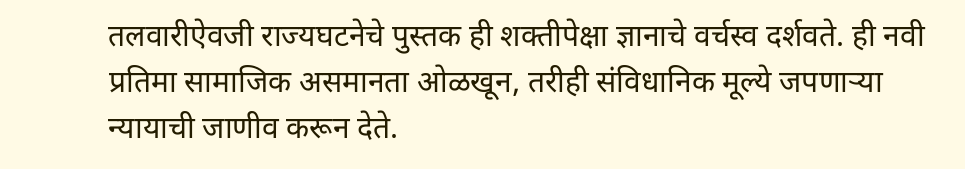तलवारीऐवजी राज्यघटनेचे पुस्तक ही शक्तीपेक्षा ज्ञानाचे वर्चस्व दर्शवते. ही नवी प्रतिमा सामाजिक असमानता ओळखून, तरीही संविधानिक मूल्ये जपणाऱ्या न्यायाची जाणीव करून देते.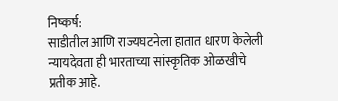निष्कर्ष:
साडीतील आणि राज्यघटनेला हातात धारण केलेली न्यायदेवता ही भारताच्या सांस्कृतिक ओळखीचे प्रतीक आहे.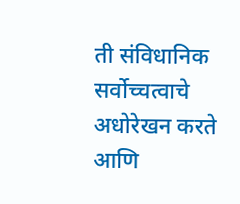ती संविधानिक सर्वोच्चत्वाचे अधोरेखन करते आणि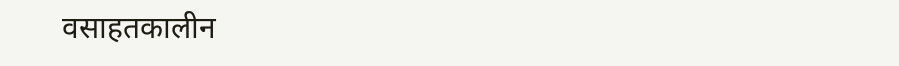वसाहतकालीन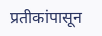प्रतीकांपासून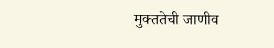मुक्ततेची जाणीव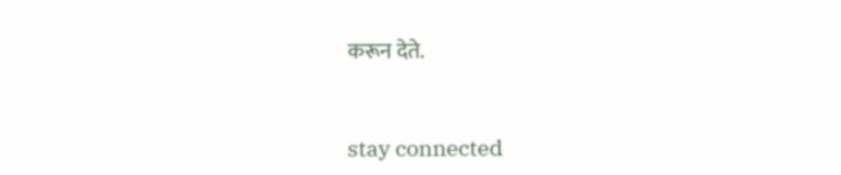करून देते.


stay connected